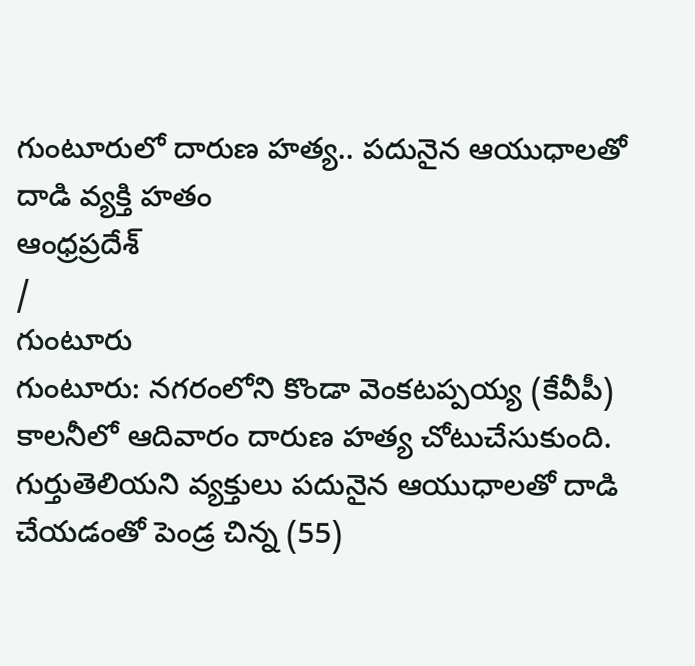గుంటూరులో దారుణ హత్య.. పదునైన ఆయుధాలతో దాడి వ్యక్తి హతం
ఆంధ్రప్రదేశ్
/
గుంటూరు
గుంటూరు: నగరంలోని కొండా వెంకటప్పయ్య (కేవీపీ) కాలనీలో ఆదివారం దారుణ హత్య చోటుచేసుకుంది. గుర్తుతెలియని వ్యక్తులు పదునైన ఆయుధాలతో దాడి చేయడంతో పెండ్ర చిన్న (55)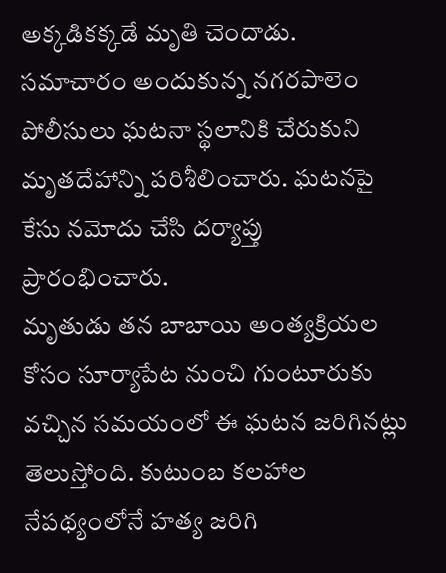అక్కడికక్కడే మృతి చెందాడు.
సమాచారం అందుకున్న నగరపాలెం పోలీసులు ఘటనా స్థలానికి చేరుకుని మృతదేహాన్ని పరిశీలించారు. ఘటనపై కేసు నమోదు చేసి దర్యాప్తు ప్రారంభించారు.
మృతుడు తన బాబాయి అంత్యక్రియల కోసం సూర్యాపేట నుంచి గుంటూరుకు వచ్చిన సమయంలో ఈ ఘటన జరిగినట్లు తెలుస్తోంది. కుటుంబ కలహాల నేపథ్యంలోనే హత్య జరిగి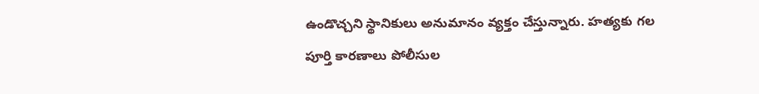ఉండొచ్చని స్థానికులు అనుమానం వ్యక్తం చేస్తున్నారు. హత్యకు గల పూర్తి కారణాలు పోలీసుల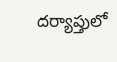దర్యాప్తులో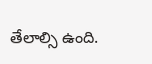తేలాల్సి ఉంది.